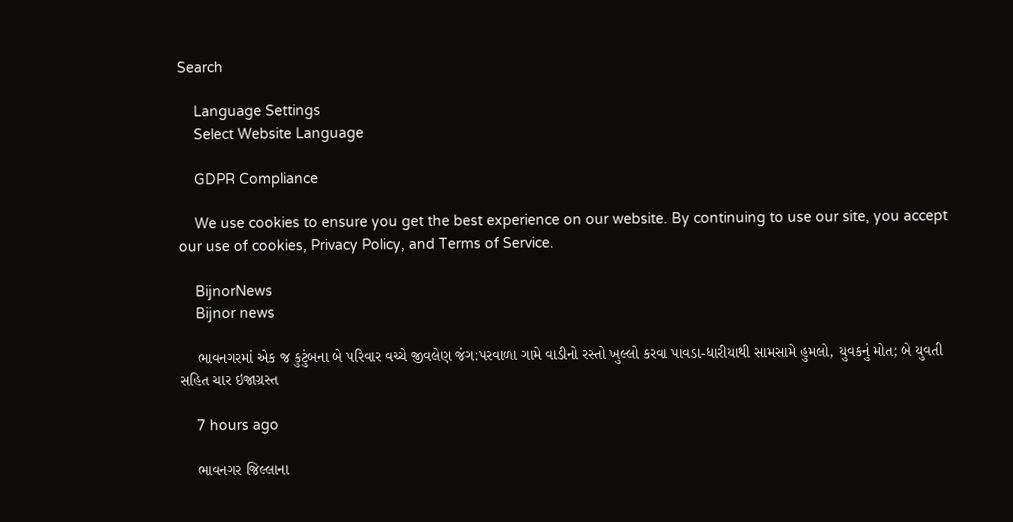Search

    Language Settings
    Select Website Language

    GDPR Compliance

    We use cookies to ensure you get the best experience on our website. By continuing to use our site, you accept our use of cookies, Privacy Policy, and Terms of Service.

    BijnorNews
    Bijnor news

    ભાવનગરમાં એક જ કુટુંબના બે પરિવાર વચ્ચે જીવલેણ જંગ:પરવાળા ગામે વાડીનો રસ્તો ખુલ્લો કરવા પાવડા-ધારીયાથી સામસામે હુમલો, યુવકનું મોત; બે યુવતી સહિત ચાર ઇજાગ્રસ્ત

    7 hours ago

    ભાવનગર જિલ્લાના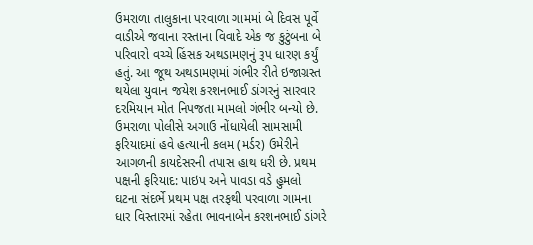ઉમરાળા તાલુકાના પરવાળા ગામમાં બે દિવસ પૂર્વે વાડીએ જવાના રસ્તાના વિવાદે એક જ કુટુંબના બે પરિવારો વચ્ચે હિંસક અથડામણનું રૂપ ધારણ કર્યું હતું. આ જૂથ અથડામણમાં ગંભીર રીતે ઇજાગ્રસ્ત થયેલા યુવાન જયેશ કરશનભાઈ ડાંગરનું સારવાર દરમિયાન મોત નિપજતા મામલો ગંભીર બન્યો છે. ઉમરાળા પોલીસે અગાઉ નોંધાયેલી સામસામી ફરિયાદમાં હવે હત્યાની કલમ (મર્ડર) ઉમેરીને આગળની કાયદેસરની તપાસ હાથ ધરી છે. પ્રથમ પક્ષની ફરિયાદ: પાઇપ અને પાવડા વડે હુમલો ઘટના સંદર્ભે પ્રથમ પક્ષ તરફથી પરવાળા ગામના ધાર વિસ્તારમાં રહેતા ભાવનાબેન કરશનભાઈ ડાંગરે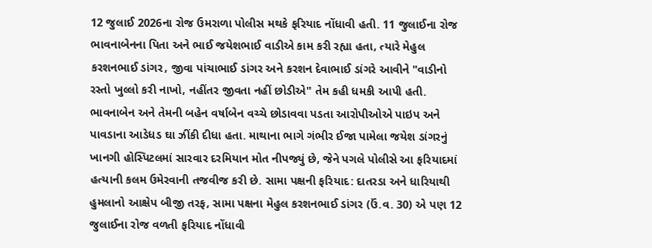12 જુલાઈ 2026ના રોજ ઉમરાળા પોલીસ મથકે ફરિયાદ નોંધાવી હતી. 11 જુલાઈના રોજ ભાવનાબેનના પિતા અને ભાઈ જયેશભાઈ વાડીએ કામ કરી રહ્યા હતા, ત્યારે મેહુલ કરશનભાઈ ડાંગર, જીવા પાંચાભાઈ ડાંગર અને કરશન દેવાભાઈ ડાંગરે આવીને "વાડીનો રસ્તો ખુલ્લો કરી નાખો, નહીંતર જીવતા નહીં છોડીએ" તેમ કહી ધમકી આપી હતી. ભાવનાબેન અને તેમની બહેન વર્ષાબેન વચ્ચે છોડાવવા પડતા આરોપીઓએ પાઇપ અને પાવડાના આડેધડ ઘા ઝીંકી દીધા હતા. માથાના ભાગે ગંભીર ઈજા પામેલા જયેશ ડાંગરનું ખાનગી હોસ્પિટલમાં સારવાર દરમિયાન મોત નીપજ્યું છે, જેને પગલે પોલીસે આ ફરિયાદમાં હત્યાની કલમ ઉમેરવાની તજવીજ કરી છે. સામા પક્ષની ફરિયાદ: દાતરડા અને ધારિયાથી હુમલાનો આક્ષેપ બીજી તરફ, સામા પક્ષના મેહુલ કરશનભાઈ ડાંગર (ઉં.વ. 30) એ પણ 12 જુલાઈના રોજ વળતી ફરિયાદ નોંધાવી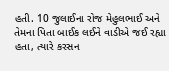હતી. 10 જુલાઈના રોજ મેહુલભાઈ અને તેમના પિતા બાઈક લઈને વાડીએ જઈ રહ્યા હતા, ત્યારે કરસન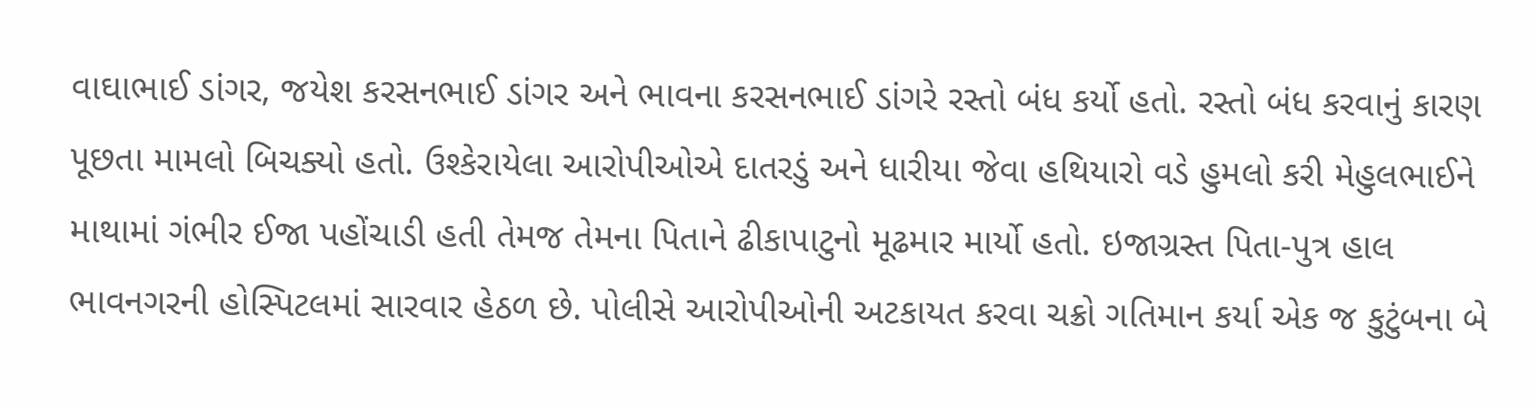વાઘાભાઈ ડાંગર, જયેશ કરસનભાઈ ડાંગર અને ભાવના કરસનભાઈ ડાંગરે રસ્તો બંધ કર્યો હતો. રસ્તો બંધ કરવાનું કારણ પૂછતા મામલો બિચક્યો હતો. ઉશ્કેરાયેલા આરોપીઓએ દાતરડું અને ધારીયા જેવા હથિયારો વડે હુમલો કરી મેહુલભાઈને માથામાં ગંભીર ઈજા પહોંચાડી હતી તેમજ તેમના પિતાને ઢીકાપાટુનો મૂઢમાર માર્યો હતો. ઇજાગ્રસ્ત પિતા-પુત્ર હાલ ભાવનગરની હોસ્પિટલમાં સારવાર હેઠળ છે. પોલીસે આરોપીઓની અટકાયત કરવા ચક્રો ગતિમાન કર્યા એક જ કુટુંબના બે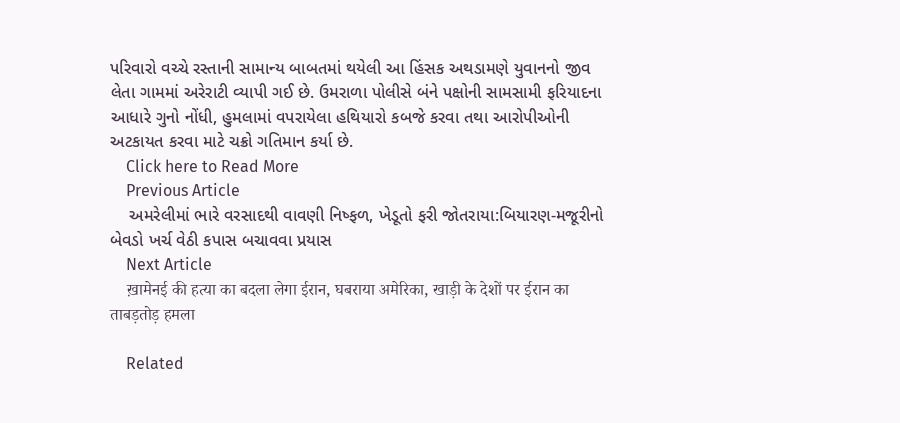પરિવારો વચ્ચે રસ્તાની સામાન્ય બાબતમાં થયેલી આ હિંસક અથડામણે યુવાનનો જીવ લેતા ગામમાં અરેરાટી વ્યાપી ગઈ છે. ઉમરાળા પોલીસે બંને પક્ષોની સામસામી ફરિયાદના આધારે ગુનો નોંધી, હુમલામાં વપરાયેલા હથિયારો કબજે કરવા તથા આરોપીઓની અટકાયત કરવા માટે ચક્રો ગતિમાન કર્યા છે.
    Click here to Read More
    Previous Article
    અમરેલીમાં ભારે વરસાદથી વાવણી નિષ્ફળ, ખેડૂતો ફરી જોતરાયા:બિયારણ-મજૂરીનો બેવડો ખર્ચ વેઠી કપાસ બચાવવા પ્રયાસ
    Next Article
    ख़ामेनई की हत्या का बदला लेगा ईरान, घबराया अमेरिका, खाड़ी के देशों पर ईरान का ताबड़तोड़ हमला

    Related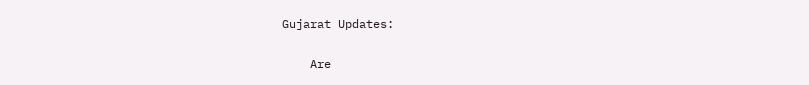Gujarat Updates:

    Are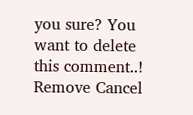you sure? You want to delete this comment..! Remove Cancel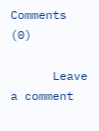Comments (0)

      Leave a comment